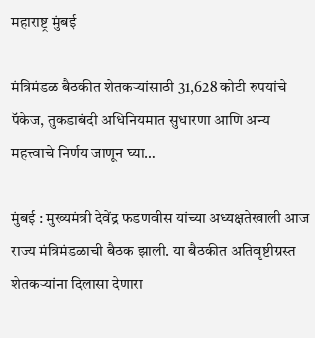महाराष्ट्र मुंबई

मंत्रिमंडळ बैठकीत शेतकऱ्यांसाठी 31,628 कोटी रुपयांचे पॅकेज, तुकडाबंदी अधिनियमात सुधारणा आणि अन्य महत्त्वाचे निर्णय जाणून घ्या…

मुंबई : मुख्यमंत्री देवेंद्र फडणवीस यांच्या अध्यक्षतेखाली आज राज्य मंत्रिमंडळाची बैठक झाली. या बैठकीत अतिवृष्टीग्रस्त शेतकऱ्यांना दिलासा देणारा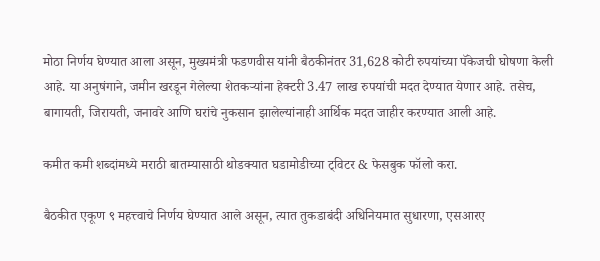मोठा निर्णय घेण्यात आला असून, मुख्यमंत्री फडणवीस यांनी बैठकीनंतर 31,628 कोटी रुपयांच्या पॅकेजची घोषणा केली आहे. या अनुषंगाने, जमीन खरडून गेलेल्या शेतकऱ्यांना हेक्टरी 3.47 लाख रुपयांची मदत देण्यात येणार आहे. तसेच, बागायती, जिरायती, जनावरे आणि घरांचे नुकसान झालेल्यांनाही आर्थिक मदत जाहीर करण्यात आली आहे.

कमीत कमी शब्दांमध्ये मराठी बातम्यासाठी थोडक्यात घडामोडीच्या ट्विटर & फेसबुक फॉलो करा.

बैठकीत एकूण ९ महत्त्वाचे निर्णय घेण्यात आले असून, त्यात तुकडाबंदी अधिनियमात सुधारणा, एसआरए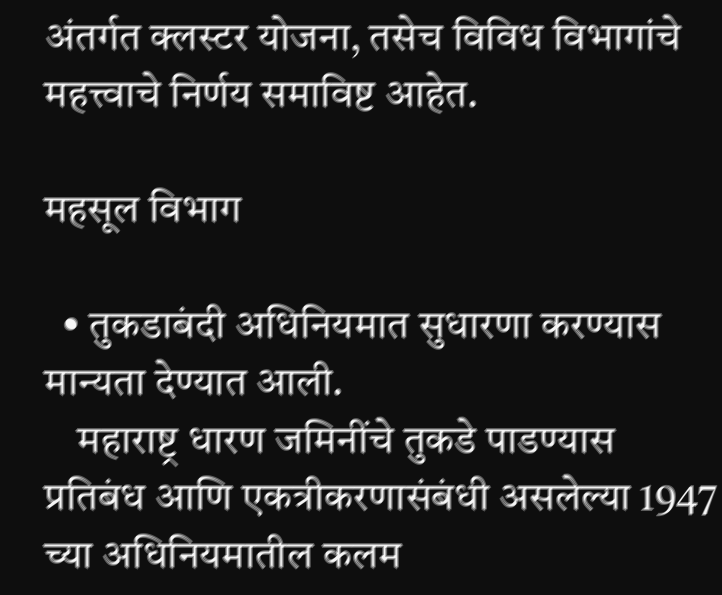अंतर्गत क्लस्टर योजना, तसेच विविध विभागांचे महत्त्वाचे निर्णय समाविष्ट आहेत.

महसूल विभाग

  • तुकडाबंदी अधिनियमात सुधारणा करण्यास मान्यता देण्यात आली.
    महाराष्ट्र धारण जमिनींचे तुकडे पाडण्यास प्रतिबंध आणि एकत्रीकरणासंबंधी असलेल्या 1947 च्या अधिनियमातील कलम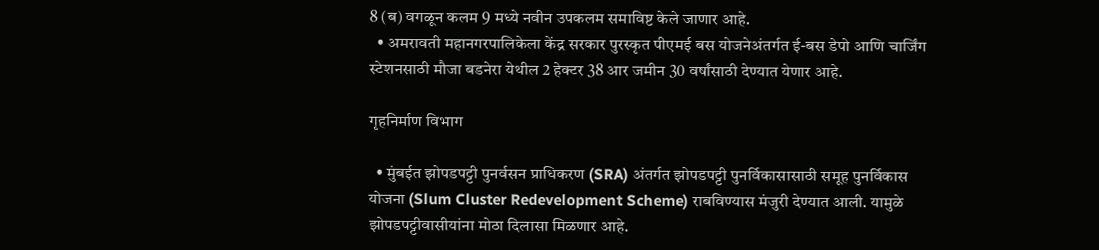8 (ब) वगळून कलम 9 मध्ये नवीन उपकलम समाविष्ट केले जाणार आहे.
  • अमरावती महानगरपालिकेला केंद्र सरकार पुरस्कृत पीएमई बस योजनेअंतर्गत ई-बस डेपो आणि चार्जिंग स्टेशनसाठी मौजा बडनेरा येथील 2 हेक्टर 38 आर जमीन 30 वर्षांसाठी देण्यात येणार आहे.

गृहनिर्माण विभाग

  • मुंबईत झोपडपट्टी पुनर्वसन प्राधिकरण (SRA) अंतर्गत झोपडपट्टी पुनर्विकासासाठी समूह पुनर्विकास योजना (Slum Cluster Redevelopment Scheme) राबविण्यास मंजुरी देण्यात आली. यामुळे झोपडपट्टीवासीयांना मोठा दिलासा मिळणार आहे.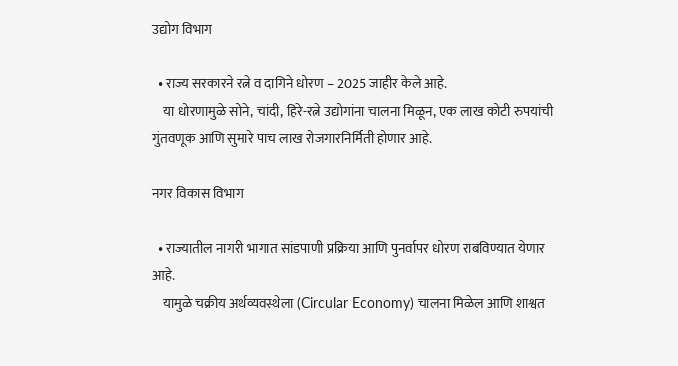उद्योग विभाग

  • राज्य सरकारने रत्ने व दागिने धोरण – 2025 जाहीर केले आहे.
    या धोरणामुळे सोने, चांदी, हिरे-रत्ने उद्योगांना चालना मिळून, एक लाख कोटी रुपयांची गुंतवणूक आणि सुमारे पाच लाख रोजगारनिर्मिती होणार आहे.

नगर विकास विभाग

  • राज्यातील नागरी भागात सांडपाणी प्रक्रिया आणि पुनर्वापर धोरण राबविण्यात येणार आहे.
    यामुळे चक्रीय अर्थव्यवस्थेला (Circular Economy) चालना मिळेल आणि शाश्वत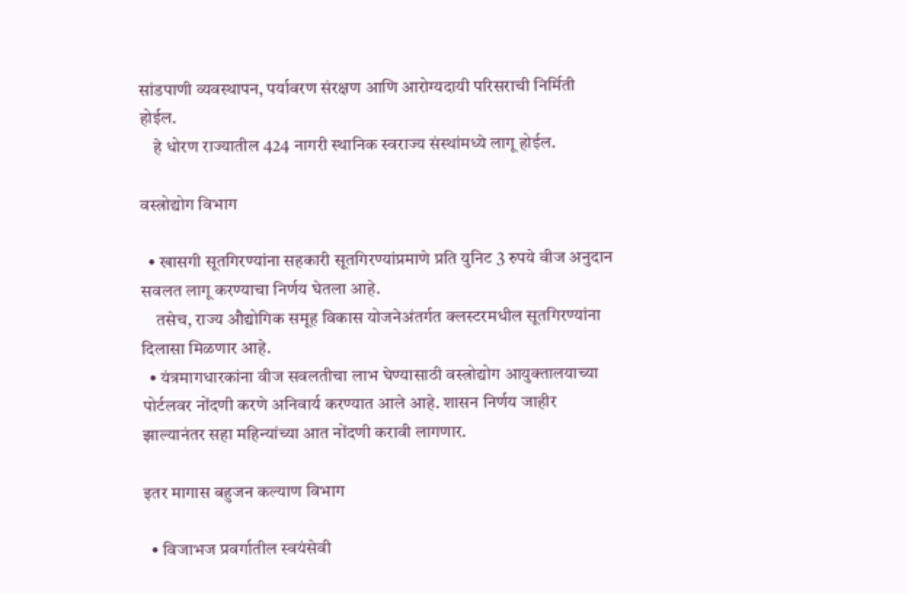सांडपाणी व्यवस्थापन, पर्यावरण संरक्षण आणि आरोग्यदायी परिसराची निर्मिती होईल.
    हे धोरण राज्यातील 424 नागरी स्थानिक स्वराज्य संस्थांमध्ये लागू होईल.

वस्त्रोद्योग विभाग

  • खासगी सूतगिरण्यांना सहकारी सूतगिरण्यांप्रमाणे प्रति युनिट 3 रुपये वीज अनुदान सवलत लागू करण्याचा निर्णय घेतला आहे.
    तसेच, राज्य औद्योगिक समूह विकास योजनेअंतर्गत क्लस्टरमधील सूतगिरण्यांना दिलासा मिळणार आहे.
  • यंत्रमागधारकांना वीज सवलतीचा लाभ घेण्यासाठी वस्त्रोद्योग आयुक्तालयाच्या पोर्टलवर नोंदणी करणे अनिवार्य करण्यात आले आहे. शासन निर्णय जाहीर झाल्यानंतर सहा महिन्यांच्या आत नोंदणी करावी लागणार.

इतर मागास बहुजन कल्याण विभाग

  • विजाभज प्रवर्गातील स्वयंसेवी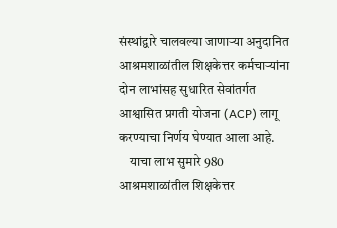संस्थांद्वारे चालवल्या जाणाऱ्या अनुदानित आश्रमशाळांतील शिक्षकेत्तर कर्मचाऱ्यांना दोन लाभांसह सुधारित सेवांतर्गत आश्वासित प्रगती योजना (ACP) लागू करण्याचा निर्णय घेण्यात आला आहे.
    याचा लाभ सुमारे 980 आश्रमशाळांतील शिक्षकेत्तर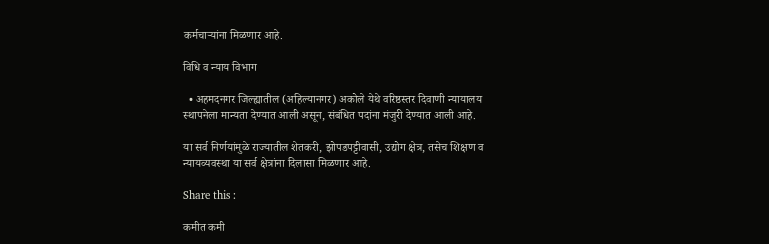कर्मचाऱ्यांना मिळणार आहे.

विधि व न्याय विभाग

  • अहमदनगर जिल्ह्यातील (अहिल्यानगर) अकोले येथे वरिष्ठस्तर दिवाणी न्यायालय स्थापनेला मान्यता देण्यात आली असून, संबंधित पदांना मंजुरी देण्यात आली आहे.

या सर्व निर्णयांमुळे राज्यातील शेतकरी, झोपडपट्टीवासी, उद्योग क्षेत्र, तसेच शिक्षण व न्यायव्यवस्था या सर्व क्षेत्रांना दिलासा मिळणार आहे.

Share this :

कमीत कमी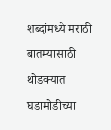शब्दांमध्ये मराठी बातम्यासाठी थोडक्यात घडामोडीच्या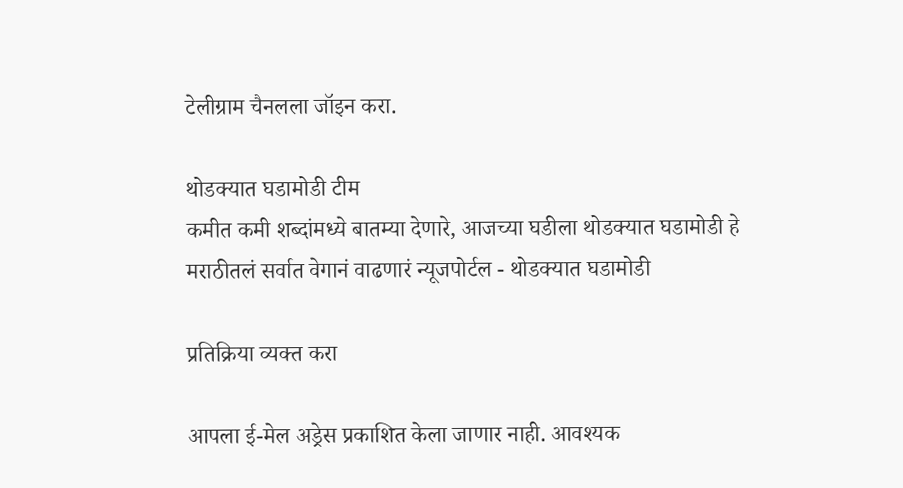टेलीग्राम चैनलला जॉइन करा.

थोडक्यात घडामोडी टीम
कमीत कमी शब्दांमध्ये बातम्या देणारे, आजच्या घडीला थोडक्यात घडामोडी हे मराठीतलं सर्वात वेगानं वाढणारं न्यूजपोर्टल - थोडक्यात घडामोडी

प्रतिक्रिया व्यक्त करा

आपला ई-मेल अड्रेस प्रकाशित केला जाणार नाही. आवश्यक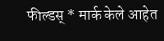फील्डस् * मार्क केले आहेत